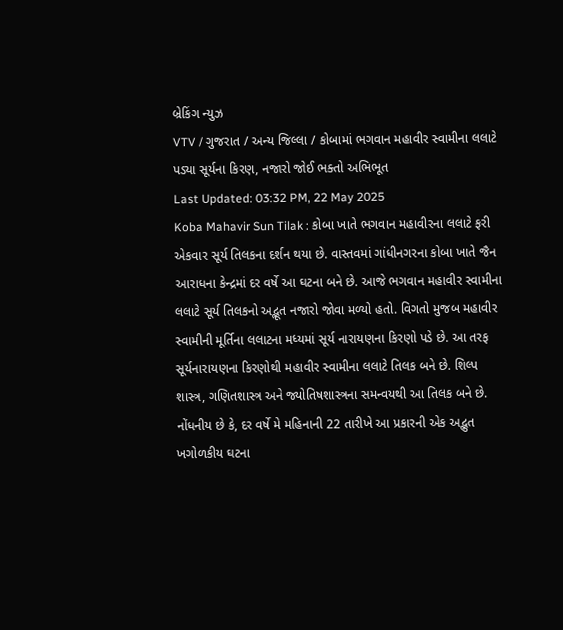બ્રેકિંગ ન્યુઝ
VTV / ગુજરાત / અન્ય જિલ્લા / કોબામાં ભગવાન મહાવીર સ્વામીના લલાટે પડ્યા સૂર્યના કિરણ, નજારો જોઈ ભક્તો અભિભૂત
Last Updated: 03:32 PM, 22 May 2025
Koba Mahavir Sun Tilak : કોબા ખાતે ભગવાન મહાવીરના લલાટે ફરી એકવાર સૂર્ય તિલકના દર્શન થયા છે. વાસ્તવમાં ગાંધીનગરના કોબા ખાતે જૈન આરાધના કેન્દ્રમાં દર વર્ષે આ ઘટના બને છે. આજે ભગવાન મહાવીર સ્વામીના લલાટે સૂર્ય તિલકનો અદ્ભૂત નજારો જોવા મળ્યો હતો. વિગતો મુજબ મહાવીર સ્વામીની મૂર્તિના લલાટના મધ્યમાં સૂર્ય નારાયણના કિરણો પડે છે. આ તરફ સૂર્યનારાયણના કિરણોથી મહાવીર સ્વામીના લલાટે તિલક બને છે. શિલ્પ શાસ્ત્ર, ગણિતશાસ્ત્ર અને જ્યોતિષશાસ્ત્રના સમન્વયથી આ તિલક બને છે. નોંધનીય છે કે, દર વર્ષે મે મહિનાની 22 તારીખે આ પ્રકારની એક અદ્ભુત ખગોળકીય ઘટના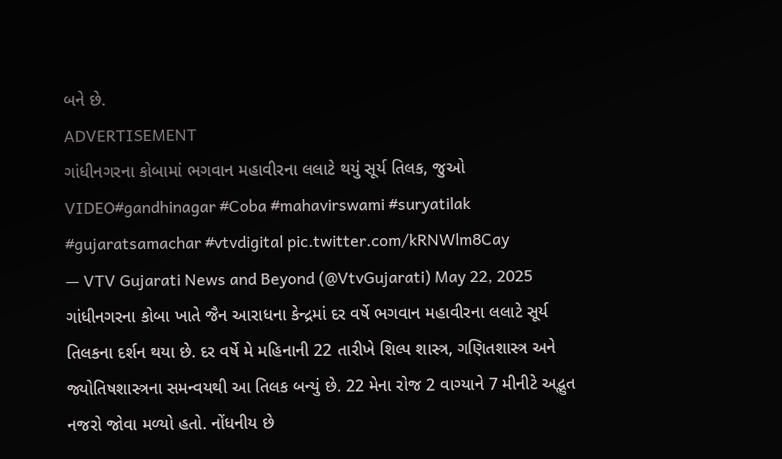બને છે.
ADVERTISEMENT
ગાંધીનગરના કોબામાં ભગવાન મહાવીરના લલાટે થયું સૂર્ય તિલક, જુઓ VIDEO#gandhinagar #Coba #mahavirswami #suryatilak #gujaratsamachar #vtvdigital pic.twitter.com/kRNWlm8Cay
— VTV Gujarati News and Beyond (@VtvGujarati) May 22, 2025
ગાંધીનગરના કોબા ખાતે જૈન આરાધના કેન્દ્રમાં દર વર્ષે ભગવાન મહાવીરના લલાટે સૂર્ય તિલકના દર્શન થયા છે. દર વર્ષે મે મહિનાની 22 તારીખે શિલ્પ શાસ્ત્ર, ગણિતશાસ્ત્ર અને જ્યોતિષશાસ્ત્રના સમન્વયથી આ તિલક બન્યું છે. 22 મેના રોજ 2 વાગ્યાને 7 મીનીટે અદ્ભુત નજરો જોવા મળ્યો હતો. નોંધનીય છે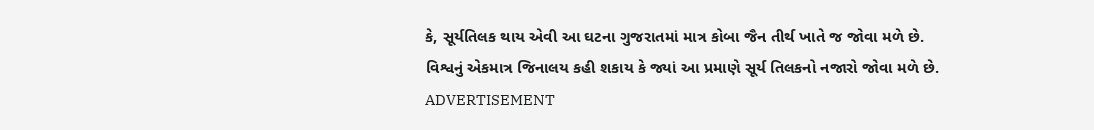કે, સૂર્યતિલક થાય એવી આ ઘટના ગુજરાતમાં માત્ર કોબા જૈન તીર્થ ખાતે જ જોવા મળે છે. વિશ્વનું એકમાત્ર જિનાલય કહી શકાય કે જ્યાં આ પ્રમાણે સૂર્ય તિલકનો નજારો જોવા મળે છે.
ADVERTISEMENT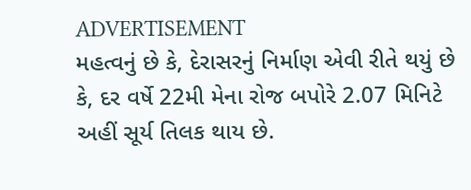ADVERTISEMENT
મહત્વનું છે કે, દેરાસરનું નિર્માણ એવી રીતે થયું છે કે, દર વર્ષે 22મી મેના રોજ બપોરે 2.07 મિનિટે અહીં સૂર્ય તિલક થાય છે.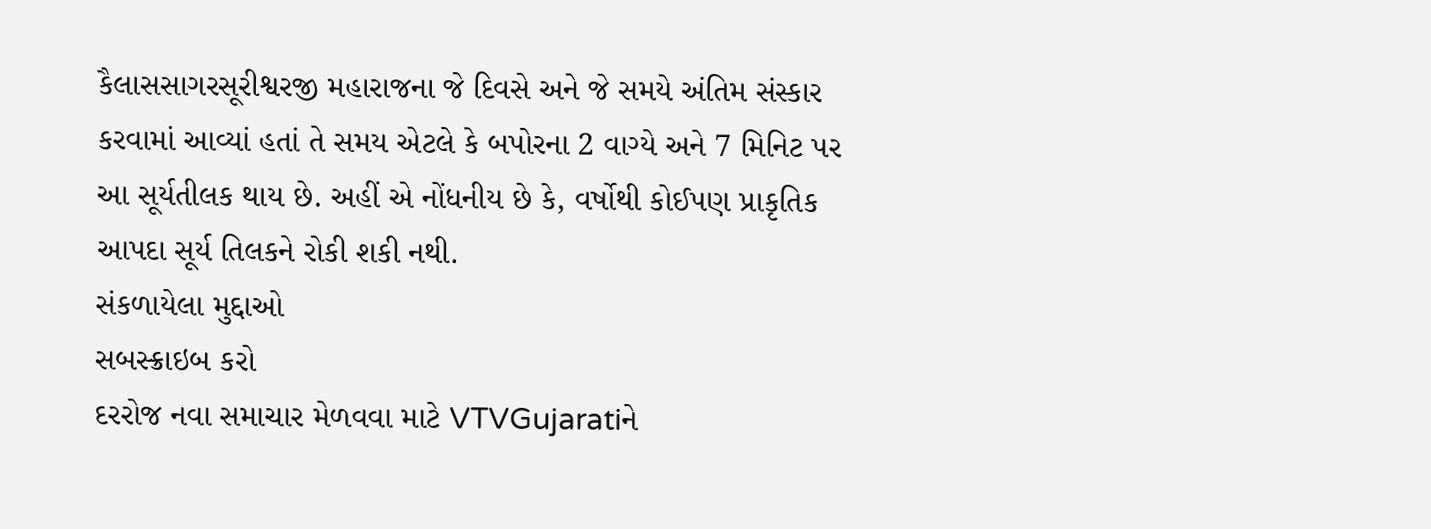કૈલાસસાગરસૂરીશ્વરજી મહારાજના જે દિવસે અને જે સમયે અંતિમ સંસ્કાર કરવામાં આવ્યાં હતાં તે સમય એટલે કે બપોરના 2 વાગ્યે અને 7 મિનિટ પર આ સૂર્યતીલક થાય છે. અહીં એ નોંધનીય છે કે, વર્ષોથી કોઈપણ પ્રાકૃતિક આપદા સૂર્ય તિલકને રોકી શકી નથી.
સંકળાયેલા મુદ્દાઓ
સબસ્ક્રાઇબ કરો
દરરોજ નવા સમાચાર મેળવવા માટે VTVGujaratiને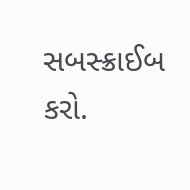સબસ્ક્રાઈબ કરો.